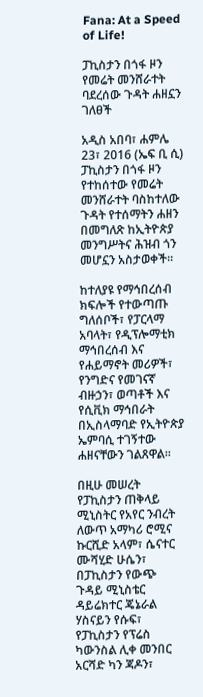Fana: At a Speed of Life!

ፓኪስታን በጎፋ ዞን የመሬት መንሸራተት ባደረሰው ጉዳት ሐዘኗን ገለፀች

አዲስ አበባ፣ ሐምሌ 23፣ 2016 (ኤፍ ቢ ሲ) ፓኪስታን በጎፋ ዞን የተከሰተው የመሬት መንሸራተት ባስከተለው ጉዳት የተሰማትን ሐዘን በመግለጽ ከኢትዮጵያ መንግሥትና ሕዝብ ጎን መሆኗን አስታወቀች፡፡

ከተለያዩ የማኅበረሰብ ክፍሎች የተውጣጡ ግለሰቦች፣ የፓርላማ አባላት፣ የዲፕሎማቲክ ማኅበረሰብ እና የሐይማኖት መሪዎች፣ የንግድና የመገናኛ ብዙኃን፣ ወጣቶች እና የሲቪክ ማኅበራት በኢስላማባድ የኢትዮጵያ ኤምባሲ ተገኝተው ሐዘናቸውን ገልጸዋል፡፡

በዚሁ መሠረት የፓኪስታን ጠቅላይ ሚኒስትር የአየር ንብረት ለውጥ አማካሪ ሮሚና ኩርሺድ አላም፣ ሴናተር ሙሻሂድ ሁሴን፣ በፓኪስታን የውጭ ጉዳይ ሚኒስቴር ዳይሬክተር ጄኔራል ሃስናይን የሱፍ፣ የፓኪስታን የፕሬስ ካውንስል ሊቀ መንበር አርሻድ ካን ጃዶን፣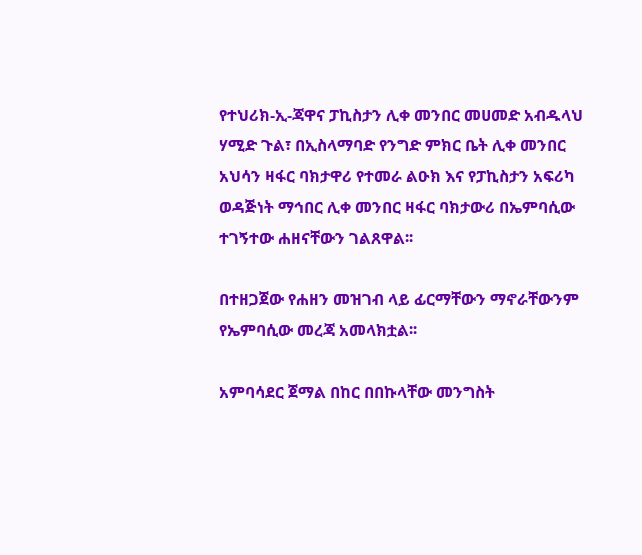የተህሪክ-ኢ-ጃዋና ፓኪስታን ሊቀ መንበር መሀመድ አብዱላህ ሃሚድ ጉል፣ በኢስላማባድ የንግድ ምክር ቤት ሊቀ መንበር አህሳን ዛፋር ባክታዋሪ የተመራ ልዑክ እና የፓኪስታን አፍሪካ ወዳጅነት ማኅበር ሊቀ መንበር ዛፋር ባክታውሪ በኤምባሲው ተገኝተው ሐዘናቸውን ገልጸዋል፡፡

በተዘጋጀው የሐዘን መዝገብ ላይ ፊርማቸውን ማኖራቸውንም የኤምባሲው መረጃ አመላክቷል፡፡

አምባሳደር ጀማል በከር በበኩላቸው መንግስት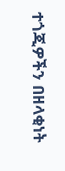ተጎጂዎችን በዘላቂነት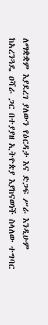ለማቋቋም እያደረገ ያለውን የዕርዳታ እና ድጋፍ ሥራ እንዲሁም ከአረንጓዴ ዐሻራ ጋር በተያያዘ ኢትዮጵያ እያከናወነች ስላለው ተግባር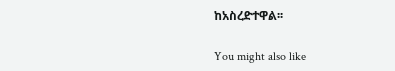ከአስረድተዋል፡፡

You might also like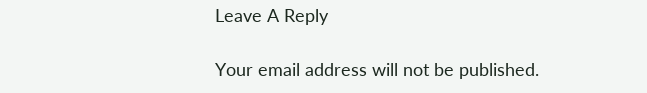Leave A Reply

Your email address will not be published.